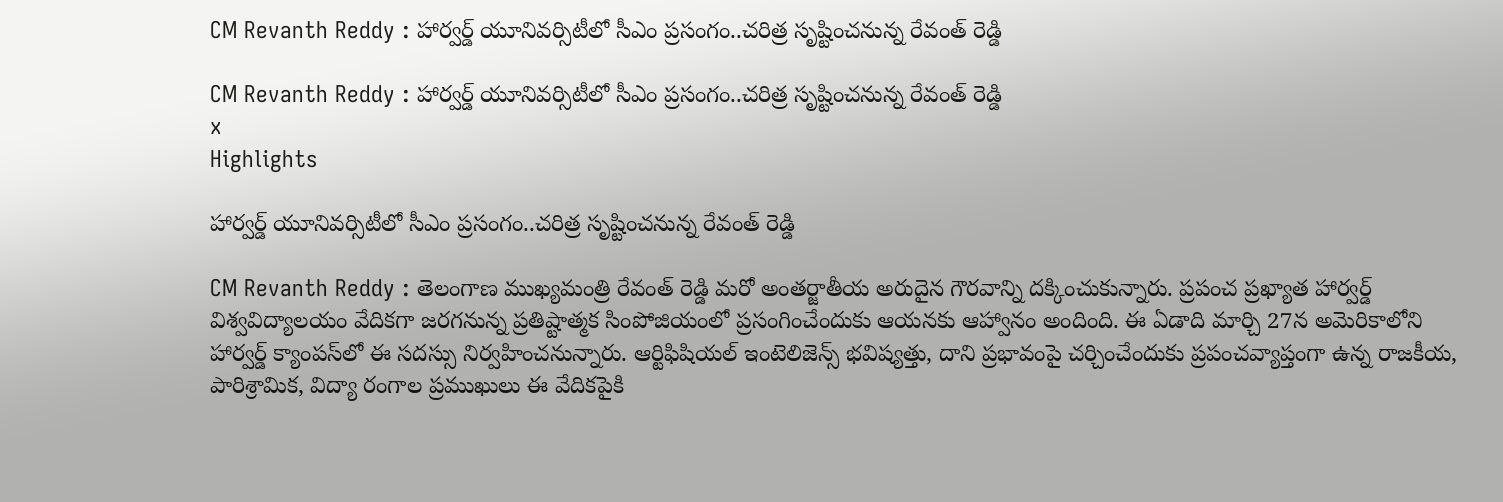CM Revanth Reddy : హార్వర్డ్ యూనివర్సిటీలో సీఎం ప్రసంగం..చరిత్ర సృష్టించనున్న రేవంత్ రెడ్డి

CM Revanth Reddy : హార్వర్డ్ యూనివర్సిటీలో సీఎం ప్రసంగం..చరిత్ర సృష్టించనున్న రేవంత్ రెడ్డి
x
Highlights

హార్వర్డ్ యూనివర్సిటీలో సీఎం ప్రసంగం..చరిత్ర సృష్టించనున్న రేవంత్ రెడ్డి

CM Revanth Reddy : తెలంగాణ ముఖ్యమంత్రి రేవంత్ రెడ్డి మరో అంతర్జాతీయ అరుదైన గౌరవాన్ని దక్కించుకున్నారు. ప్రపంచ ప్రఖ్యాత హార్వర్డ్ విశ్వవిద్యాలయం వేదికగా జరగనున్న ప్రతిష్టాత్మక సింపోజియంలో ప్రసంగించేందుకు ఆయనకు ఆహ్వానం అందింది. ఈ ఏడాది మార్చి 27న అమెరికాలోని హార్వర్డ్ క్యాంపస్‌లో ఈ సదస్సు నిర్వహించనున్నారు. ఆర్టిఫిషియల్ ఇంటెలిజెన్స్ భవిష్యత్తు, దాని ప్రభావంపై చర్చించేందుకు ప్రపంచవ్యాప్తంగా ఉన్న రాజకీయ, పారిశ్రామిక, విద్యా రంగాల ప్రముఖులు ఈ వేదికపైకి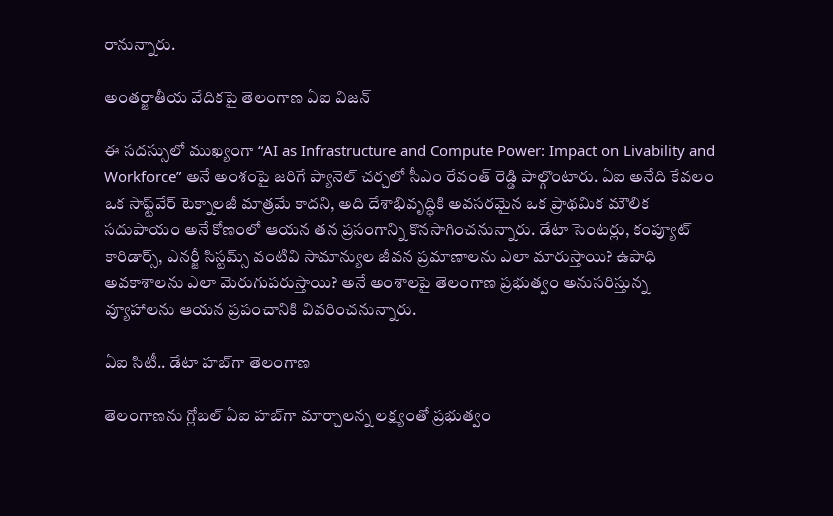రానున్నారు.

అంతర్జాతీయ వేదికపై తెలంగాణ ఏఐ విజన్

ఈ సదస్సులో ముఖ్యంగా “AI as Infrastructure and Compute Power: Impact on Livability and Workforce” అనే అంశంపై జరిగే ప్యానెల్ చర్చలో సీఎం రేవంత్ రెడ్డి పాల్గొంటారు. ఏఐ అనేది కేవలం ఒక సాఫ్ట్‌వేర్ టెక్నాలజీ మాత్రమే కాదని, అది దేశాభివృద్ధికి అవసరమైన ఒక ప్రాథమిక మౌలిక సదుపాయం అనే కోణంలో ఆయన తన ప్రసంగాన్ని కొనసాగించనున్నారు. డేటా సెంటర్లు, కంప్యూట్ కారిడార్స్, ఎనర్జీ సిస్టమ్స్ వంటివి సామాన్యుల జీవన ప్రమాణాలను ఎలా మారుస్తాయి? ఉపాధి అవకాశాలను ఎలా మెరుగుపరుస్తాయి? అనే అంశాలపై తెలంగాణ ప్రభుత్వం అనుసరిస్తున్న వ్యూహాలను ఆయన ప్రపంచానికి వివరించనున్నారు.

ఏఐ సిటీ.. డేటా హబ్‌గా తెలంగాణ

తెలంగాణను గ్లోబల్ ఏఐ హబ్‌గా మార్చాలన్న లక్ష్యంతో ప్రభుత్వం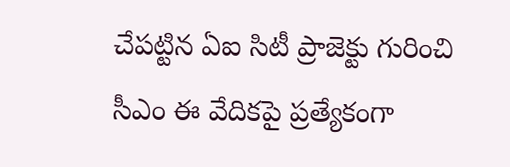చేపట్టిన ఏఐ సిటీ ప్రాజెక్టు గురించి సీఎం ఈ వేదికపై ప్రత్యేకంగా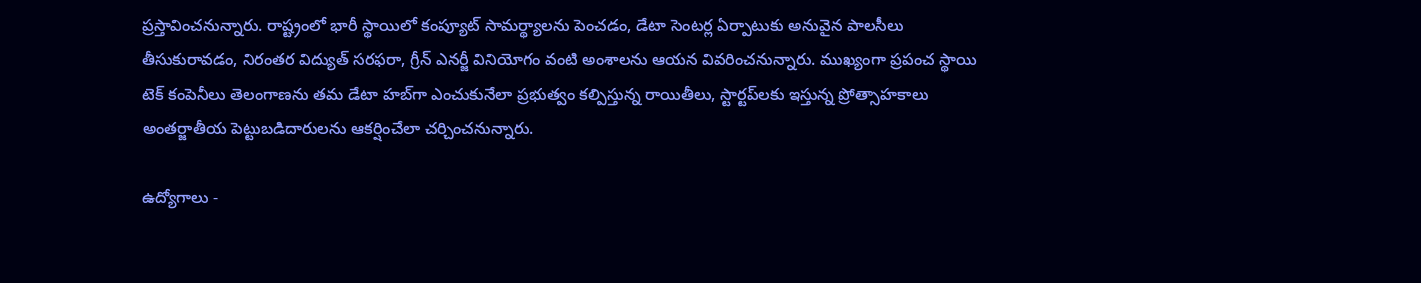ప్రస్తావించనున్నారు. రాష్ట్రంలో భారీ స్థాయిలో కంప్యూట్ సామర్థ్యాలను పెంచడం, డేటా సెంటర్ల ఏర్పాటుకు అనువైన పాలసీలు తీసుకురావడం, నిరంతర విద్యుత్ సరఫరా, గ్రీన్ ఎనర్జీ వినియోగం వంటి అంశాలను ఆయన వివరించనున్నారు. ముఖ్యంగా ప్రపంచ స్థాయి టెక్ కంపెనీలు తెలంగాణను తమ డేటా హబ్‌గా ఎంచుకునేలా ప్రభుత్వం కల్పిస్తున్న రాయితీలు, స్టార్టప్‌లకు ఇస్తున్న ప్రోత్సాహకాలు అంతర్జాతీయ పెట్టుబడిదారులను ఆకర్షించేలా చర్చించనున్నారు.

ఉద్యోగాలు -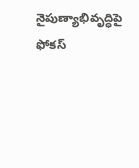నైపుణ్యాభివృద్ధిపై ఫోకస్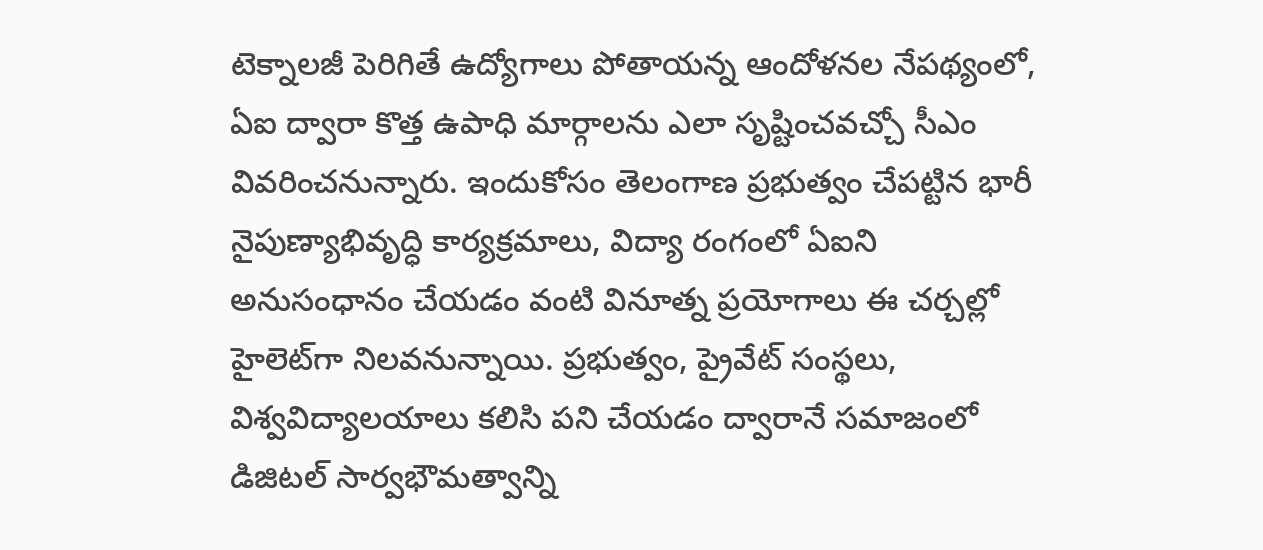టెక్నాలజీ పెరిగితే ఉద్యోగాలు పోతాయన్న ఆందోళనల నేపథ్యంలో, ఏఐ ద్వారా కొత్త ఉపాధి మార్గాలను ఎలా సృష్టించవచ్చో సీఎం వివరించనున్నారు. ఇందుకోసం తెలంగాణ ప్రభుత్వం చేపట్టిన భారీ నైపుణ్యాభివృద్ధి కార్యక్రమాలు, విద్యా రంగంలో ఏఐని అనుసంధానం చేయడం వంటి వినూత్న ప్రయోగాలు ఈ చర్చల్లో హైలెట్‌గా నిలవనున్నాయి. ప్రభుత్వం, ప్రైవేట్ సంస్థలు, విశ్వవిద్యాలయాలు కలిసి పని చేయడం ద్వారానే సమాజంలో డిజిటల్ సార్వభౌమత్వాన్ని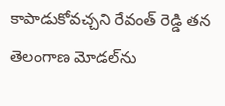కాపాడుకోవచ్చని రేవంత్ రెడ్డి తన తెలంగాణ మోడల్‌ను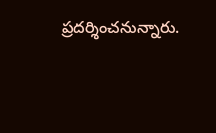ప్రదర్శించనున్నారు.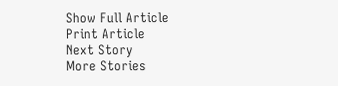Show Full Article
Print Article
Next Story
More Stories